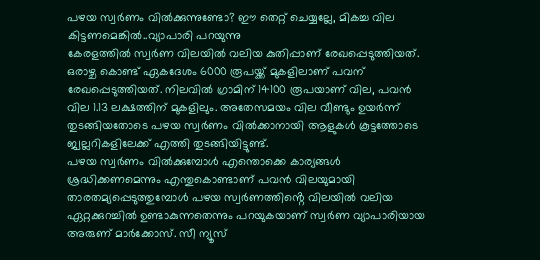പഴയ സ്വർണം വിൽക്കുന്നുണ്ടോ? ഈ തെറ്റ് ചെയ്യല്ലേ, മികച്ച വില കിട്ടണമെങ്കിൽ..വ്യാപാരി പറയുന്നു
കേരളത്തിൽ സ്വർണ വിലയിൽ വലിയ കുതിപ്പാണ് രേഖപ്പെടുത്തിയത്. ഒരാഴ്ച കൊണ്ട് ഏകദേശം 6000 രൂപയ്ക്ക് മുകളിലാണ് പവന് രേഖപ്പെടുത്തിയത്. നിലവിൽ ഗ്രാമിന് 14100 രൂപയാണ് വില, പവൻ വില 1.13 ലക്ഷത്തിന് മുകളിലും. അതേസമയം വില വീണ്ടും ഉയർന്ന് തുടങ്ങിയതോടെ പഴയ സ്വർണം വിൽക്കാനായി ആളുകൾ കൂട്ടത്തോടെ ജ്വല്ലറികളിലേക്ക് എത്തി തുടങ്ങിയിട്ടുണ്ട്.
പഴയ സ്വർണം വിൽക്കുമ്പോൾ എന്തൊക്കെ കാര്യങ്ങൾ ശ്രദ്ധിക്കണമെന്നും എന്തുകൊണ്ടാണ് പവൻ വിലയുമായി താരതമ്യപ്പെടുത്തുമ്പോൾ പഴയ സ്വർണത്തിൻ്റെ വിലയിൽ വലിയ ഏറ്റക്കുറച്ചിൽ ഉണ്ടാകുന്നതെന്നും പറയുകയാണ് സ്വർണ വ്യാപാരിയായ അരുണ് മാർക്കോസ്. സീ ന്യൂസ്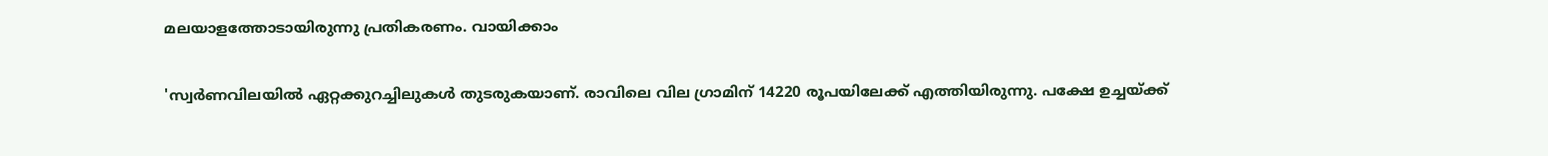മലയാളത്തോടായിരുന്നു പ്രതികരണം. വായിക്കാം

'സ്വർണവിലയിൽ ഏറ്റക്കുറച്ചിലുകൾ തുടരുകയാണ്. രാവിലെ വില ഗ്രാമിന് 14220 രൂപയിലേക്ക് എത്തിയിരുന്നു. പക്ഷേ ഉച്ചയ്ക്ക്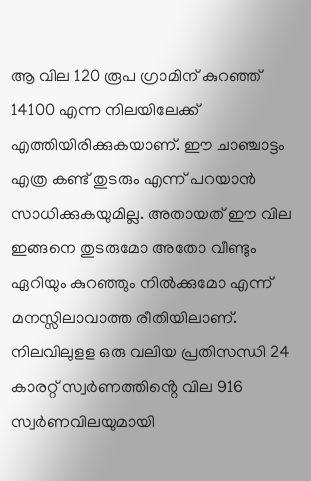ആ വില 120 രൂപ ഗ്രാമിന് കുറഞ്ഞ് 14100 എന്ന നിലയിലേക്ക് എത്തിയിരിക്കുകയാണ്. ഈ ചാഞ്ചാട്ടം എത്ര കണ്ട് തുടരും എന്ന് പറയാൻ സാധിക്കുകയുമില്ല. അതായത് ഈ വില ഇങ്ങനെ തുടരുമോ അതോ വീണ്ടും ഏറിയും കുറഞ്ഞും നിൽക്കുമോ എന്ന് മനസ്സിലാവാത്ത രീതിയിലാണ്.
നിലവിലുളള ഒരു വലിയ പ്രതിസന്ധി 24 കാരറ്റ് സ്വർണത്തിൻ്റെ വില 916 സ്വർണവിലയുമായി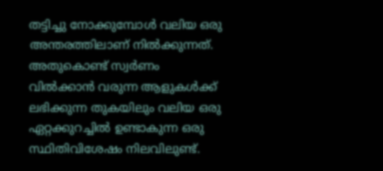തട്ടിച്ചു നോക്കുമ്പോൾ വലിയ ഒരു അന്തരത്തിലാണ് നിൽക്കുന്നത്. അതുകൊണ്ട് സ്വർണം വിൽക്കാൻ വരുന്ന ആളുകൾക്ക് ലഭിക്കുന്ന തുകയിലും വലിയ ഒരു ഏറ്റക്കുറച്ചിൽ ഉണ്ടാകുന്ന ഒരു സ്ഥിതിവിശേഷം നിലവിലുണ്ട്.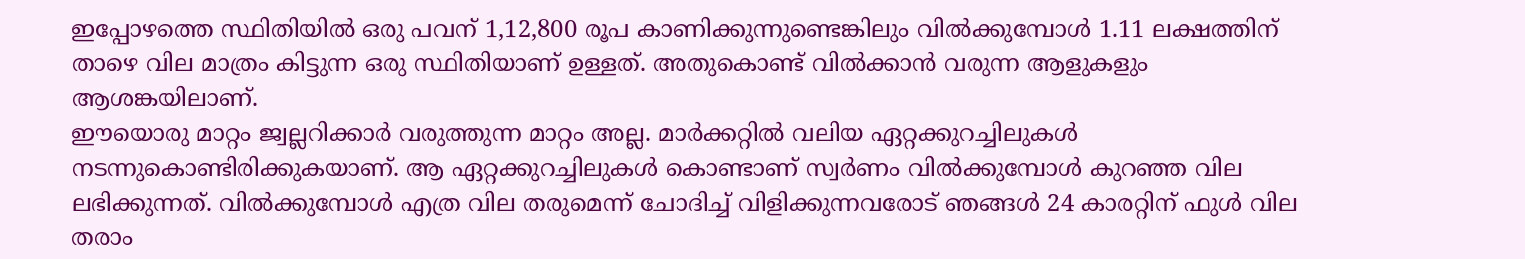ഇപ്പോഴത്തെ സ്ഥിതിയിൽ ഒരു പവന് 1,12,800 രൂപ കാണിക്കുന്നുണ്ടെങ്കിലും വിൽക്കുമ്പോൾ 1.11 ലക്ഷത്തിന് താഴെ വില മാത്രം കിട്ടുന്ന ഒരു സ്ഥിതിയാണ് ഉള്ളത്. അതുകൊണ്ട് വിൽക്കാൻ വരുന്ന ആളുകളും ആശങ്കയിലാണ്.
ഈയൊരു മാറ്റം ജ്വല്ലറിക്കാർ വരുത്തുന്ന മാറ്റം അല്ല. മാർക്കറ്റിൽ വലിയ ഏറ്റക്കുറച്ചിലുകൾ നടന്നുകൊണ്ടിരിക്കുകയാണ്. ആ ഏറ്റക്കുറച്ചിലുകൾ കൊണ്ടാണ് സ്വർണം വിൽക്കുമ്പോൾ കുറഞ്ഞ വില ലഭിക്കുന്നത്. വിൽക്കുമ്പോൾ എത്ര വില തരുമെന്ന് ചോദിച്ച് വിളിക്കുന്നവരോട് ഞങ്ങൾ 24 കാരറ്റിന് ഫുൾ വില തരാം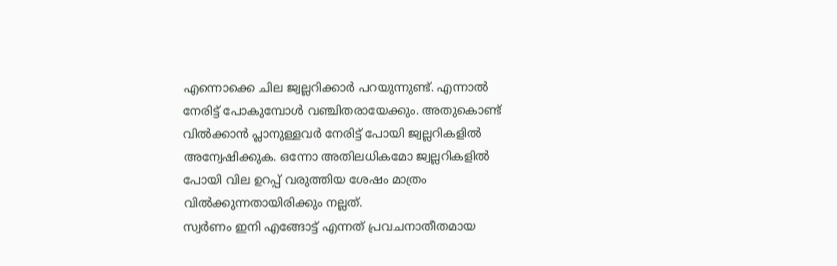എന്നൊക്കെ ചില ജ്വല്ലറിക്കാർ പറയുന്നുണ്ട്. എന്നാൽ നേരിട്ട് പോകുമ്പോൾ വഞ്ചിതരായേക്കും. അതുകൊണ്ട് വിൽക്കാൻ പ്ലാനുള്ളവർ നേരിട്ട് പോയി ജ്വല്ലറികളിൽ അന്വേഷിക്കുക. ഒന്നോ അതിലധികമോ ജ്വല്ലറികളിൽ പോയി വില ഉറപ്പ് വരുത്തിയ ശേഷം മാത്രം വിൽക്കുന്നതായിരിക്കും നല്ലത്.
സ്വർണം ഇനി എങ്ങോട്ട് എന്നത് പ്രവചനാതീതമായ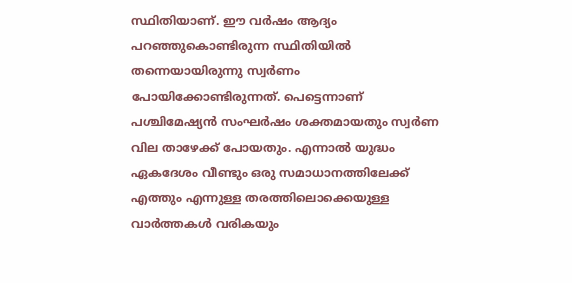സ്ഥിതിയാണ്. ഈ വർഷം ആദ്യം പറഞ്ഞുകൊണ്ടിരുന്ന സ്ഥിതിയിൽ തന്നെയായിരുന്നു സ്വർണം പോയിക്കോണ്ടിരുന്നത്. പെട്ടെന്നാണ് പശ്ചിമേഷ്യൻ സംഘർഷം ശക്തമായതും സ്വർണ വില താഴേക്ക് പോയതും. എന്നാൽ യുദ്ധം ഏകദേശം വീണ്ടും ഒരു സമാധാനത്തിലേക്ക് എത്തും എന്നുള്ള തരത്തിലൊക്കെയുള്ള വാർത്തകൾ വരികയും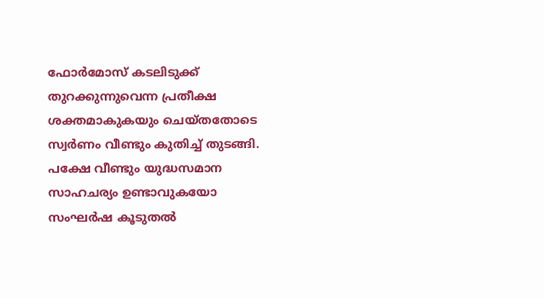ഫോർമോസ് കടലിടുക്ക് തുറക്കുന്നുവെന്ന പ്രതീക്ഷ ശക്തമാകുകയും ചെയ്തതോടെ സ്വർണം വീണ്ടും കുതിച്ച് തുടങ്ങി. പക്ഷേ വീണ്ടും യുദ്ധസമാന സാഹചര്യം ഉണ്ടാവുകയോ സംഘർഷ കൂടുതൽ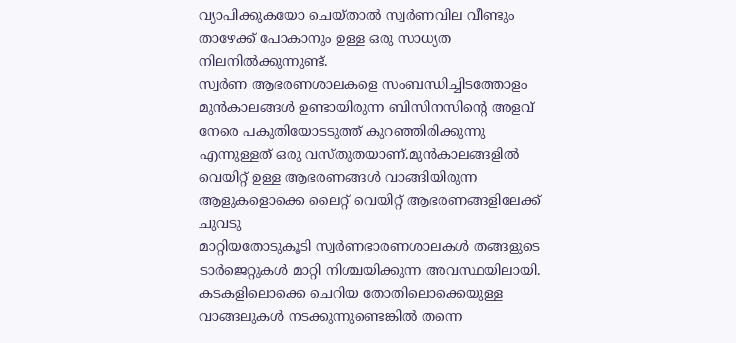വ്യാപിക്കുകയോ ചെയ്താൽ സ്വർണവില വീണ്ടും താഴേക്ക് പോകാനും ഉള്ള ഒരു സാധ്യത നിലനിൽക്കുന്നുണ്ട്.
സ്വർണ ആഭരണശാലകളെ സംബന്ധിച്ചിടത്തോളം മുൻകാലങ്ങൾ ഉണ്ടായിരുന്ന ബിസിനസിന്റെ അളവ് നേരെ പകുതിയോടടുത്ത് കുറഞ്ഞിരിക്കുന്നു എന്നുള്ളത് ഒരു വസ്തുതയാണ്.മുൻകാലങ്ങളിൽ വെയിറ്റ് ഉള്ള ആഭരണങ്ങൾ വാങ്ങിയിരുന്ന ആളുകളൊക്കെ ലൈറ്റ് വെയിറ്റ് ആഭരണങ്ങളിലേക്ക് ചുവടു
മാറ്റിയതോടുകൂടി സ്വർണഭാരണശാലകൾ തങ്ങളുടെ ടാർജെറ്റുകൾ മാറ്റി നിശ്ചയിക്കുന്ന അവസ്ഥയിലായി. കടകളിലൊക്കെ ചെറിയ തോതിലൊക്കെയുള്ള വാങ്ങലുകൾ നടക്കുന്നുണ്ടെങ്കിൽ തന്നെ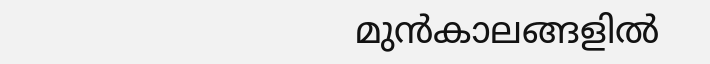മുൻകാലങ്ങളിൽ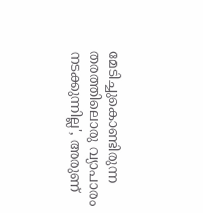മേടിച്ചുകൊണ്ടിരുന്ന തരത്തിലൊരു വ്യാപാരം നടക്കുന്നില്ല', അരുണ്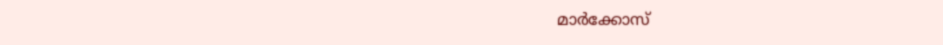മാർക്കോസ്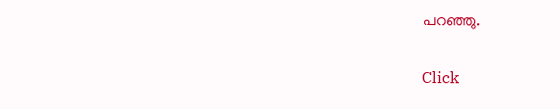പറഞ്ഞു.


Click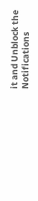it and Unblock the Notifications